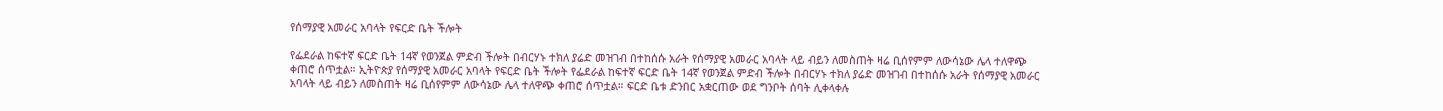የሰማያዊ አመራር አባላት የፍርድ ቤት ችሎት

የፌደራል ከፍተኛ ፍርድ ቤት 14ኛ የወንጀል ምድብ ችሎት በብርሃኑ ተክለ ያሬድ መዝገብ በተከሰሱ አራት የሰማያዊ አመራር አባላት ላይ ብይን ለመስጠት ዛሬ ቢሰየምም ለውሳኔው ሌላ ተለዋጭ ቀጠሮ ሰጥቷል። ኢትዮጵያ የሰማያዊ አመራር አባላት የፍርድ ቤት ችሎት የፌደራል ከፍተኛ ፍርድ ቤት 14ኛ የወንጀል ምድብ ችሎት በብርሃኑ ተክለ ያሬድ መዝገብ በተከሰሱ አራት የሰማያዊ አመራር አባላት ላይ ብይን ለመስጠት ዛሬ ቢሰየምም ለውሳኔው ሌላ ተለዋጭ ቀጠሮ ሰጥቷል። ፍርድ ቤቱ ድንበር አቋርጠው ወደ ግንቦት ሰባት ሊቀላቀሉ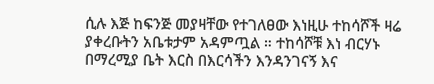ሲሉ እጅ ከፍንጅ መያዛቸው የተገለፀው እነዚሁ ተከሳሾች ዛሬ ያቀረቡትን አቤቱታም አዳምጧል ። ተከሳሾቹ እነ ብርሃኑ በማረሚያ ቤት እርስ በእርሳችን እንዳንገናኝ እና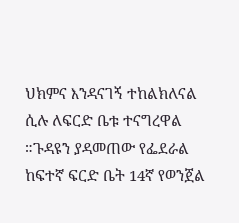ህክምና እንዳናገኝ ተከልክለናል ሲሉ ለፍርድ ቤቱ ተናግረዋል ።ጉዳዩን ያዳመጠው የፌደራል ከፍተኛ ፍርድ ቤት 14ኛ የወንጀል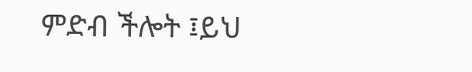ምድብ ችሎት ፤ይህ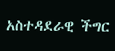አስተዳደራዊ ችግር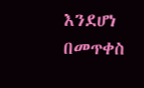እንደሆነ በመጥቀስ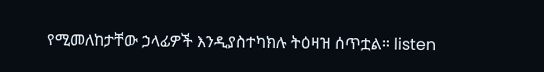የሚመለከታቸው ኃላፊዎች እንዲያስተካክሉ ትዕዛዝ ሰጥቷል። listen